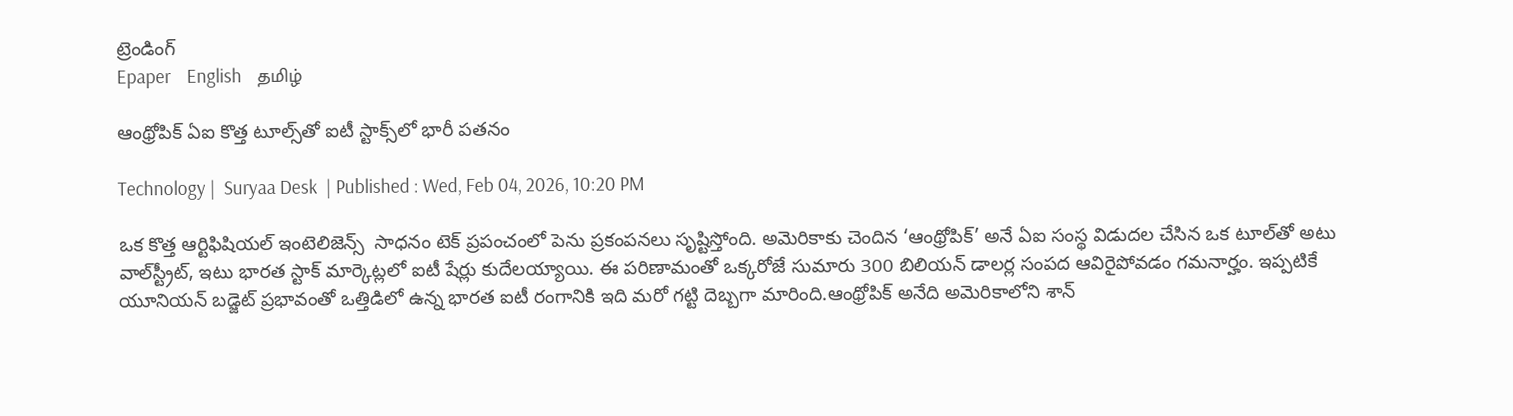ట్రెండింగ్
Epaper    English    தமிழ்

ఆంథ్రోపిక్ ఏఐ కొత్త టూల్స్‌తో ఐటీ స్టాక్స్‌లో భారీ పతనం

Technology |  Suryaa Desk  | Published : Wed, Feb 04, 2026, 10:20 PM

ఒక కొత్త ఆర్టిఫిషియల్ ఇంటెలిజెన్స్  సాధనం టెక్ ప్రపంచంలో పెను ప్రకంపనలు సృష్టిస్తోంది. అమెరికాకు చెందిన ‘ఆంథ్రోపిక్’ అనే ఏఐ సంస్థ విడుదల చేసిన ఒక టూల్‌తో అటు వాల్‌స్ట్రీట్, ఇటు భారత స్టాక్ మార్కెట్లలో ఐటీ షేర్లు కుదేలయ్యాయి. ఈ పరిణామంతో ఒక్కరోజే సుమారు 300 బిలియన్ డాలర్ల సంపద ఆవిరైపోవడం గమనార్హం. ఇప్పటికే యూనియన్ బడ్జెట్ ప్రభావంతో ఒత్తిడిలో ఉన్న భారత ఐటీ రంగానికి ఇది మరో గట్టి దెబ్బగా మారింది.ఆంథ్రోపిక్ అనేది అమెరికాలోని శాన్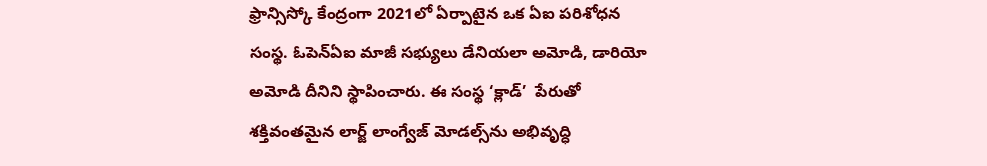ఫ్రాన్సిస్కో కేంద్రంగా 2021లో ఏర్పాటైన ఒక ఏఐ పరిశోధన సంస్థ. ఓపెన్‌ఏఐ మాజీ సభ్యులు డేనియలా అమోడి, డారియో అమోడి దీనిని స్థాపించారు. ఈ సంస్థ ‘క్లాడ్’  పేరుతో శక్తివంతమైన లార్జ్ లాంగ్వేజ్ మోడల్స్‌ను అభివృద్ధి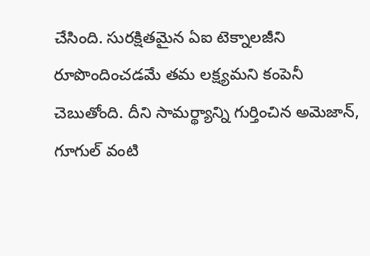చేసింది. సురక్షితమైన ఏఐ టెక్నాలజీని రూపొందించడమే తమ లక్ష్యమని కంపెనీ చెబుతోంది. దీని సామర్థ్యాన్ని గుర్తించిన అమెజాన్, గూగుల్ వంటి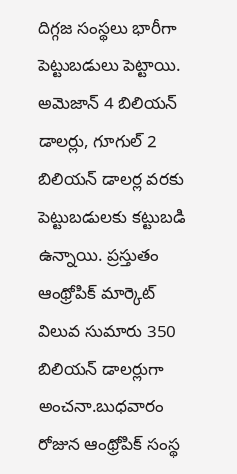దిగ్గజ సంస్థలు భారీగా పెట్టుబడులు పెట్టాయి. అమెజాన్ 4 బిలియన్ డాలర్లు, గూగుల్ 2 బిలియన్ డాలర్ల వరకు పెట్టుబడులకు కట్టుబడి ఉన్నాయి. ప్రస్తుతం ఆంథ్రోపిక్ మార్కెట్ విలువ సుమారు 350 బిలియన్ డాలర్లుగా అంచనా.బుధవారం రోజున ఆంథ్రోపిక్ సంస్థ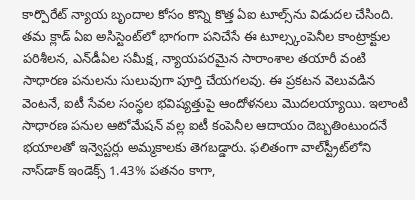కార్పొరేట్ న్యాయ బృందాల కోసం కొన్ని కొత్త ఏఐ టూల్స్‌ను విడుదల చేసింది. తమ క్లాడ్ ఏఐ అసిస్టెంట్‌లో భాగంగా పనిచేసే ఈ టూల్స్కంపెనీల కాంట్రాక్టుల పరిశీలన, ఎన్‌డీఏల సమీక్ష, న్యాయపరమైన సారాంశాల తయారీ వంటి సాధారణ పనులను సులువుగా పూర్తి చేయగలవు. ఈ ప్రకటన వెలువడిన వెంటనే, ఐటీ సేవల సంస్థల భవిష్యత్తుపై ఆందోళనలు మొదలయ్యాయి. ఇలాంటి సాధారణ పనుల ఆటోమేషన్ వల్ల ఐటీ కంపెనీల ఆదాయం దెబ్బతింటుందనే భయాలతో ఇన్వెస్టర్లు అమ్మకాలకు తెగబడ్డారు. ఫలితంగా వాల్‌స్ట్రీట్‌లోని నాస్‌డాక్ ఇండెక్స్ 1.43% పతనం కాగా,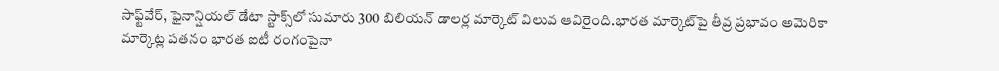సాఫ్ట్‌వేర్, ఫైనాన్షియల్ డేటా స్టాక్స్‌లో సుమారు 300 బిలియన్ డాలర్ల మార్కెట్ విలువ ఆవిరైంది.భారత మార్కెట్‌పై తీవ్ర ప్రభావం అమెరికా మార్కెట్ల పతనం భారత ఐటీ రంగంపైనా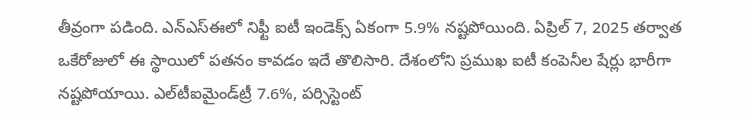తీవ్రంగా పడింది. ఎన్‌ఎస్‌ఈలో నిఫ్టీ ఐటీ ఇండెక్స్ ఏకంగా 5.9% నష్టపోయింది. ఏప్రిల్ 7, 2025 తర్వాత ఒకేరోజులో ఈ స్థాయిలో పతనం కావడం ఇదే తొలిసారి. దేశంలోని ప్రముఖ ఐటీ కంపెనీల షేర్లు భారీగా నష్టపోయాయి. ఎల్‌టీఐమైండ్‌ట్రీ 7.6%, పర్సిస్టెంట్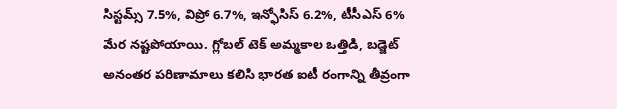సిస్టమ్స్ 7.5%, విప్రో 6.7%, ఇన్ఫోసిస్ 6.2%, టీసీఎస్ 6% మేర నష్టపోయాయి. గ్లోబల్ టెక్ అమ్మకాల ఒత్తిడి, బడ్జెట్ అనంతర పరిణామాలు కలిసి భారత ఐటీ రంగాన్ని తీవ్రంగా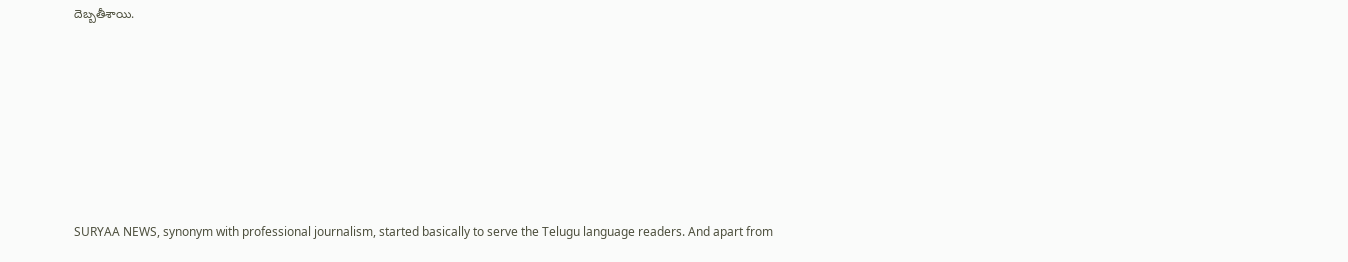దెబ్బతీశాయి.









SURYAA NEWS, synonym with professional journalism, started basically to serve the Telugu language readers. And apart from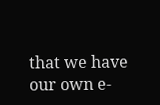that we have our own e-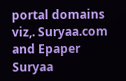portal domains viz,. Suryaa.com and Epaper Suryaa